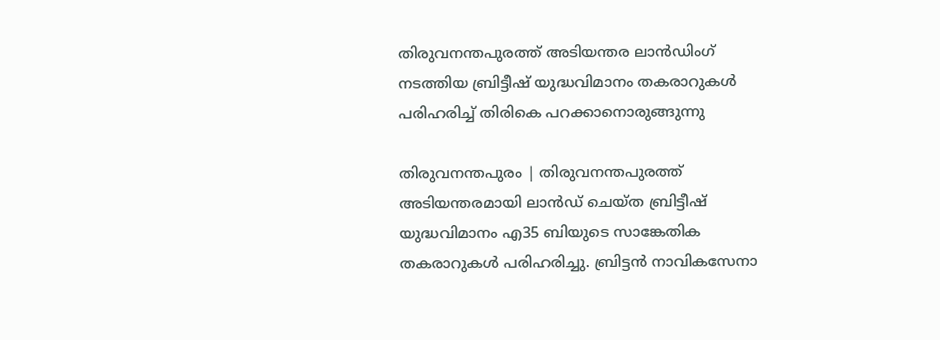തിരുവനന്തപുരത്ത് അടിയന്തര ലാന്‍ഡിംഗ് നടത്തിയ ബ്രിട്ടീഷ് യുദ്ധവിമാനം തകരാറുകള്‍ പരിഹരിച്ച് തിരികെ പറക്കാനൊരുങ്ങുന്നു

തിരുവനന്തപുരം | തിരുവനന്തപുരത്ത് അടിയന്തരമായി ലാന്‍ഡ് ചെയ്ത ബ്രിട്ടീഷ് യുദ്ധവിമാനം എ35 ബിയുടെ സാങ്കേതിക തകരാറുകള്‍ പരിഹരിച്ചു. ബ്രിട്ടന്‍ നാവികസേനാ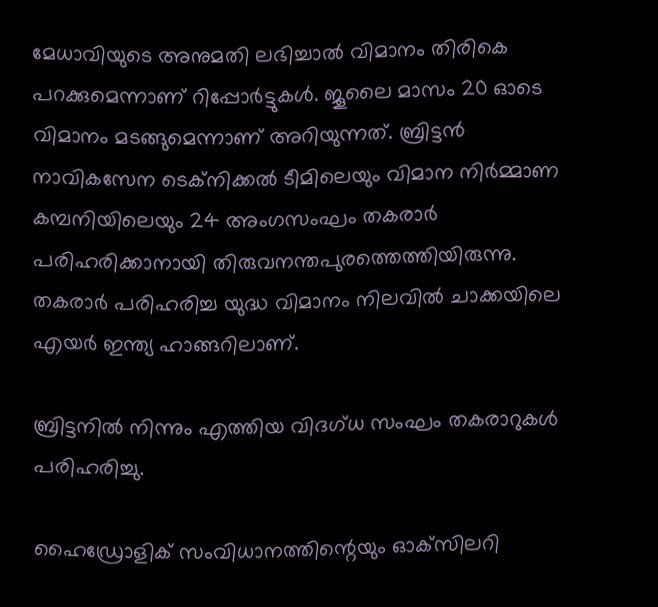മേധാവിയുടെ അനുമതി ലഭിച്ചാല്‍ വിമാനം തിരികെ പറക്കുമെന്നാണ് റിപ്പോര്‍ട്ടുകള്‍. ജൂലൈ മാസം 20 ഓടെ വിമാനം മടങ്ങുമെന്നാണ് അറിയുന്നത്. ബ്രിട്ടന്‍ നാവികസേന ടെക്‌നിക്കല്‍ ടീമിലെയും വിമാന നിര്‍മ്മാണ കമ്പനിയിലെയും 24 അംഗസംഘം തകരാര്‍ പരിഹരിക്കാനായി തിരുവനന്തപുരത്തെത്തിയിരുന്നു. തകരാര്‍ പരിഹരിച്ച യുദ്ധ വിമാനം നിലവില്‍ ചാക്കയിലെ എയര്‍ ഇന്ത്യ ഹാങ്ങറിലാണ്.

ബ്രിട്ടനില്‍ നിന്നും എത്തിയ വിദഗ്ധ സംഘം തകരാറുകൾ പരിഹരിച്ചു.

ഹൈഡ്രോളിക് സംവിധാനത്തിന്റെയും ഓക്‌സിലറി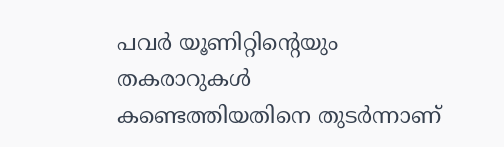പവര്‍ യൂണിറ്റിന്റെയും തകരാറുകള്‍ കണ്ടെത്തിയതിനെ തുടര്‍ന്നാണ്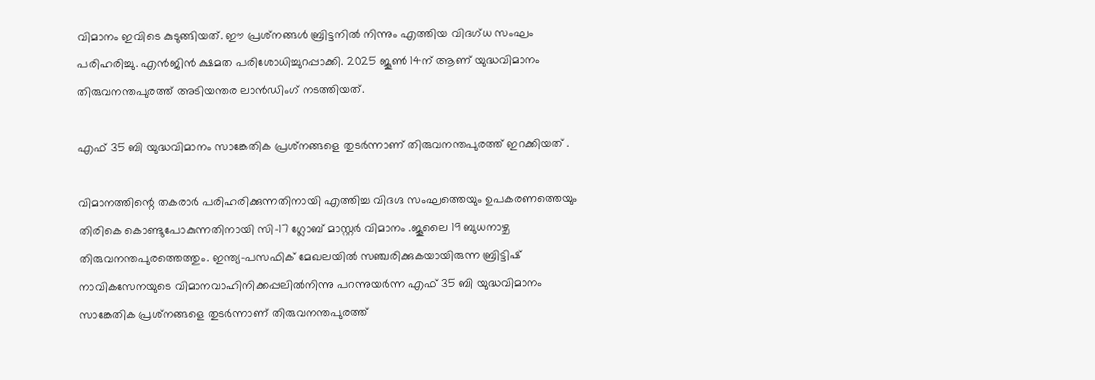വിമാനം ഇവിടെ കുടുങ്ങിയത്. ഈ പ്രശ്‌നങ്ങള്‍ ബ്രിട്ടനില്‍ നിന്നും എത്തിയ വിദഗ്ധ സംഘം പരിഹരിച്ചു. എന്‍ജിന്‍ ക്ഷമത പരിശോധിച്ചുറപ്പാക്കി. 2025 ജൂണ്‍ 14ന് ആണ് യുദ്ധവിമാനം തിരുവനന്തപുരത്ത് അടിയന്തര ലാന്‍ഡിംഗ് നടത്തിയത്.

എഫ് 35 ബി യുദ്ധവിമാനം സാങ്കേതിക പ്രശ്‌നങ്ങളെ തുടര്‍ന്നാണ് തിരുവനന്തപുരത്ത് ഇറക്കിയത് .

വിമാനത്തിന്റെ തകരാര്‍ പരിഹരിക്കുന്നതിനായി എത്തിച്ച വിദഗ്ദ സംഘത്തെയും ഉപകരണത്തെയും തിരികെ കൊണ്ടുപോകുന്നതിനായി സി-17 ഗ്ലോബ് മാസ്റ്റര്‍ വിമാനം .ജൂലൈ 19 ബുധനാഴ്ച തിരുവനന്തപുരത്തെത്തും. ഇന്ത്യ-പസഫിക് മേഖലയില്‍ സഞ്ചരിക്കുകയായിരുന്ന ബ്രിട്ടിഷ് നാവികസേനയുടെ വിമാനവാഹിനിക്കപ്പലില്‍നിന്നു പറന്നുയര്‍ന്ന എഫ് 35 ബി യുദ്ധവിമാനം സാങ്കേതിക പ്രശ്‌നങ്ങളെ തുടര്‍ന്നാണ് തിരുവനന്തപുരത്ത്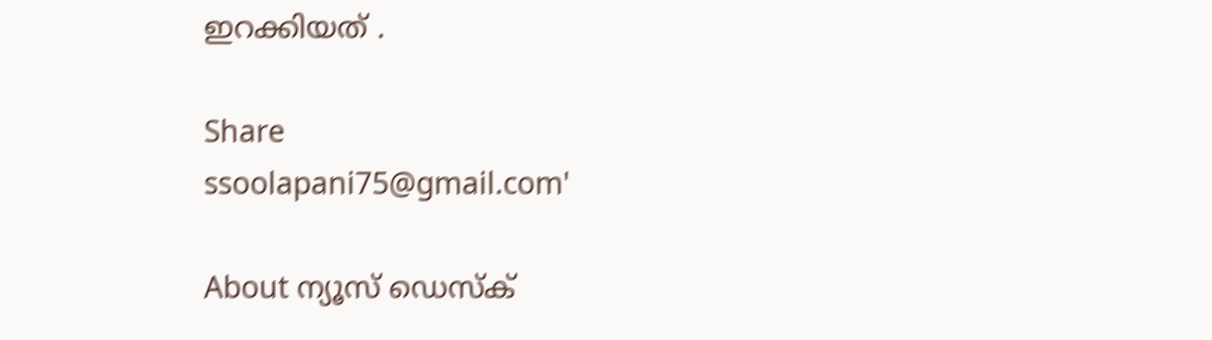ഇറക്കിയത് .

Share
ssoolapani75@gmail.com'

About ന്യൂസ് ഡെസ്ക്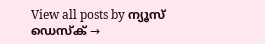View all posts by ന്യൂസ് ഡെസ്ക് →